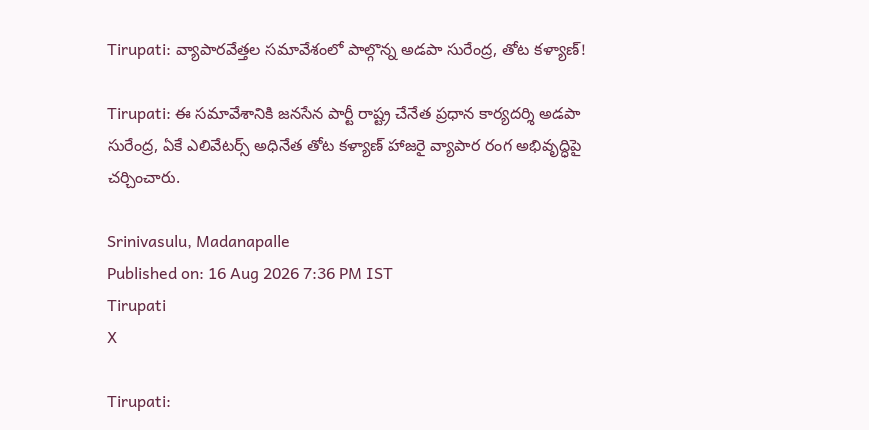Tirupati: వ్యాపారవేత్తల సమావేశంలో పాల్గొన్న అడపా సురేంద్ర, తోట కళ్యాణ్!

Tirupati: ఈ సమావేశానికి జనసేన పార్టీ రాష్ట్ర చేనేత ప్రధాన కార్యదర్శి అడపా సురేంద్ర, ఏకే ఎలివేటర్స్ అధినేత తోట కళ్యాణ్ హాజరై వ్యాపార రంగ అభివృద్ధిపై చర్చించారు.

Srinivasulu, Madanapalle
Published on: 16 Aug 2026 7:36 PM IST
Tirupati
X

Tirupati: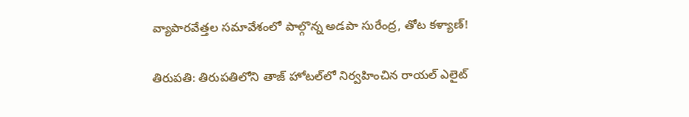వ్యాపారవేత్తల సమావేశంలో పాల్గొన్న అడపా సురేంద్ర, తోట కళ్యాణ్!

తిరుపతి: తిరుపతిలోని తాజ్ హోటల్‌లో నిర్వహించిన రాయల్ ఎలైట్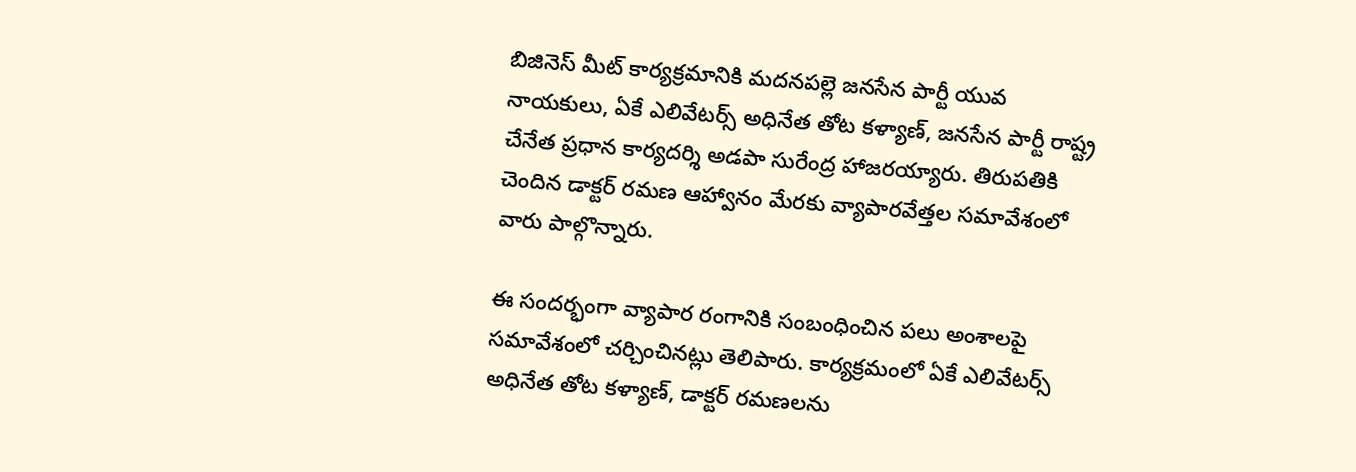బిజినెస్ మీట్ కార్యక్రమానికి మదనపల్లె జనసేన పార్టీ యువ నాయకులు, ఏకే ఎలివేటర్స్ అధినేత తోట కళ్యాణ్, జనసేన పార్టీ రాష్ట్ర చేనేత ప్రధాన కార్యదర్శి అడపా సురేంద్ర హాజరయ్యారు. తిరుపతికి చెందిన డాక్టర్ రమణ ఆహ్వానం మేరకు వ్యాపారవేత్తల సమావేశంలో వారు పాల్గొన్నారు.

ఈ సందర్భంగా వ్యాపార రంగానికి సంబంధించిన పలు అంశాలపై సమావేశంలో చర్చించినట్లు తెలిపారు. కార్యక్రమంలో ఏకే ఎలివేటర్స్ అధినేత తోట కళ్యాణ్, డాక్టర్ రమణలను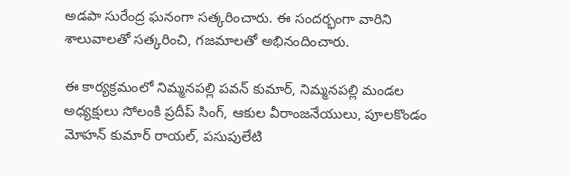అడపా సురేంద్ర ఘనంగా సత్కరించారు. ఈ సందర్భంగా వారిని శాలువాలతో సత్కరించి, గజమాలతో అభినందించారు.

ఈ కార్యక్రమంలో నిమ్మనపల్లి పవన్ కుమార్, నిమ్మనపల్లి మండల అధ్యక్షులు సోలంకి ప్రదీప్ సింగ్, ఆకుల వీరాంజనేయులు, పూలకొండం మోహన్ కుమార్ రాయల్, పసుపులేటి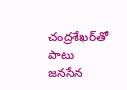చంద్రశేఖర్‌తో పాటు జనసేన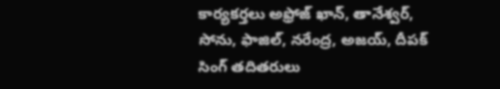కార్యకర్తలు అఫ్రోజ్ ఖాన్, తానేశ్వర్, సోను, ఫాజిల్, నరేంద్ర, అజయ్, దీపక్ సింగ్ తదితరులు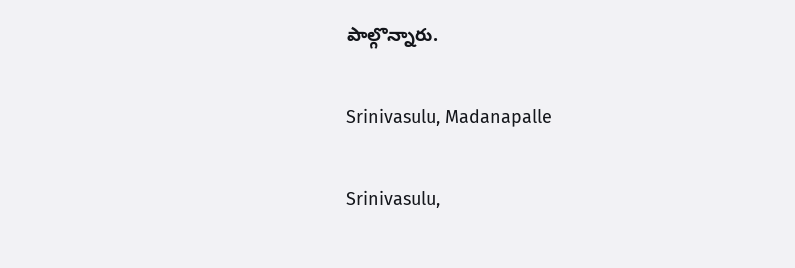పాల్గొన్నారు.

Srinivasulu, Madanapalle

Srinivasulu,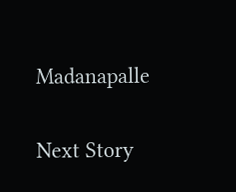Madanapalle

Next Story